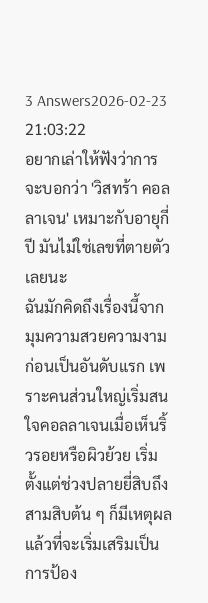3 Answers2026-02-23 21:03:22
อยากเล่าให้ฟังว่าการจะบอกว่า 'วิสทร้า คอลลาเจน' เหมาะกับอายุกี่ปี มันไม่ใช่เลขที่ตายตัวเลยนะ
ฉันมักคิดถึงเรื่องนี้จากมุมความสวยความงามก่อนเป็นอันดับแรก เพราะคนส่วนใหญ่เริ่มสนใจคอลลาเจนเมื่อเห็นริ้วรอยหรือผิวย้วย เริ่มตั้งแต่ช่วงปลายยี่สิบถึงสามสิบต้น ๆ ก็มีเหตุผลแล้วที่จะเริ่มเสริมเป็นการป้อง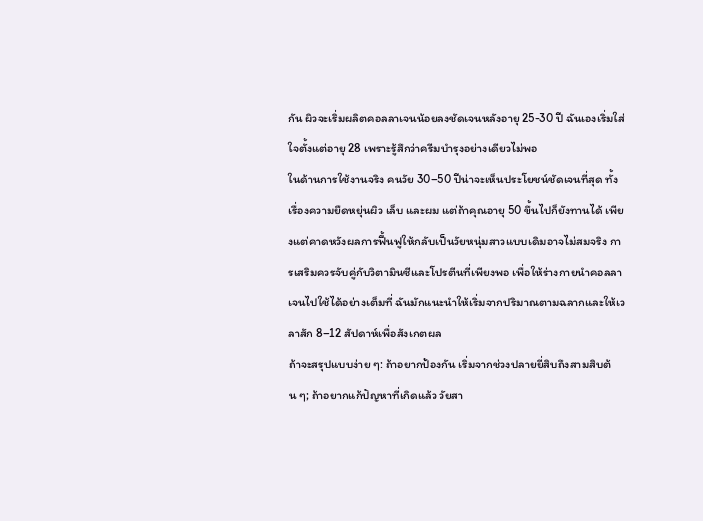กัน ผิวจะเริ่มผลิตคอลลาเจนน้อยลงชัดเจนหลังอายุ 25-30 ปี ฉันเองเริ่มใส่ใจตั้งแต่อายุ 28 เพราะรู้สึกว่าครีมบำรุงอย่างเดียวไม่พอ
ในด้านการใช้งานจริง คนวัย 30–50 ปีน่าจะเห็นประโยชน์ชัดเจนที่สุด ทั้งเรื่องความยืดหยุ่นผิว เล็บ และผม แต่ถ้าคุณอายุ 50 ขึ้นไปก็ยังทานได้ เพียงแต่คาดหวังผลการฟื้นฟูให้กลับเป็นวัยหนุ่มสาวแบบเดิมอาจไม่สมจริง การเสริมควรจับคู่กับวิตามินซีและโปรตีนที่เพียงพอ เพื่อให้ร่างกายนำคอลลาเจนไปใช้ได้อย่างเต็มที่ ฉันมักแนะนำให้เริ่มจากปริมาณตามฉลากและให้เวลาสัก 8–12 สัปดาห์เพื่อสังเกตผล
ถ้าจะสรุปแบบง่าย ๆ: ถ้าอยากป้องกัน เริ่มจากช่วงปลายยี่สิบถึงสามสิบต้น ๆ; ถ้าอยากแก้ปัญหาที่เกิดแล้ว วัยสา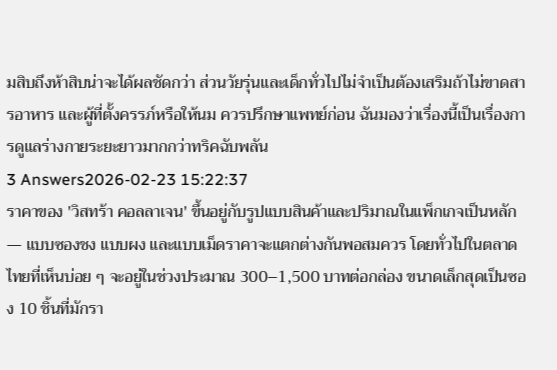มสิบถึงห้าสิบน่าจะได้ผลชัดกว่า ส่วนวัยรุ่นและเด็กทั่วไปไม่จำเป็นต้องเสริมถ้าไม่ขาดสารอาหาร และผู้ที่ตั้งครรภ์หรือให้นม ควรปรึกษาแพทย์ก่อน ฉันมองว่าเรื่องนี้เป็นเรื่องการดูแลร่างกายระยะยาวมากกว่าทริคฉับพลัน
3 Answers2026-02-23 15:22:37
ราคาของ 'วิสทร้า คอลลาเจน' ขึ้นอยู่กับรูปแบบสินค้าและปริมาณในแพ็กเกจเป็นหลัก — แบบซองชง แบบผง และแบบเม็ดราคาจะแตกต่างกันพอสมควร โดยทั่วไปในตลาดไทยที่เห็นบ่อย ๆ จะอยู่ในช่วงประมาณ 300–1,500 บาทต่อกล่อง ขนาดเล็กสุดเป็นซอง 10 ชิ้นที่มักรา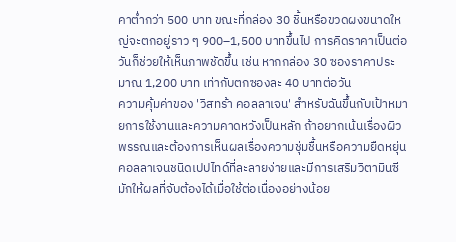คาต่ำกว่า 500 บาท ขณะที่กล่อง 30 ชิ้นหรือขวดผงขนาดใหญ่จะตกอยู่ราว ๆ 900–1,500 บาทขึ้นไป การคิดราคาเป็นต่อวันก็ช่วยให้เห็นภาพชัดขึ้น เช่น หากกล่อง 30 ซองราคาประมาณ 1,200 บาท เท่ากับตกซองละ 40 บาทต่อวัน
ความคุ้มค่าของ 'วิสทร้า คอลลาเจน' สำหรับฉันขึ้นกับเป้าหมายการใช้งานและความคาดหวังเป็นหลัก ถ้าอยากเน้นเรื่องผิวพรรณและต้องการเห็นผลเรื่องความชุ่มชื้นหรือความยืดหยุ่น คอลลาเจนชนิดเปปไทด์ที่ละลายง่ายและมีการเสริมวิตามินซีมักให้ผลที่จับต้องได้เมื่อใช้ต่อเนื่องอย่างน้อย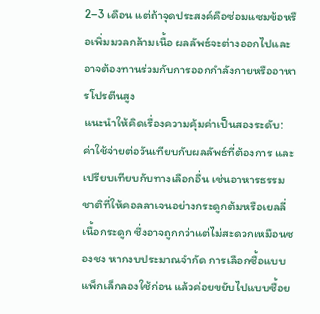2–3 เดือน แต่ถ้าจุดประสงค์คือซ่อมแซมข้อหรือเพิ่มมวลกล้ามเนื้อ ผลลัพธ์จะต่างออกไปและอาจต้องทานร่วมกับการออกกำลังกายหรืออาหารโปรตีนสูง
แนะนำให้คิดเรื่องความคุ้มค่าเป็นสองระดับ: ค่าใช้จ่ายต่อวันเทียบกับผลลัพธ์ที่ต้องการ และเปรียบเทียบกับทางเลือกอื่น เช่นอาหารธรรมชาติที่ให้คอลลาเจนอย่างกระดูกต้มหรือเยลลี่เนื้อกระดูก ซึ่งอาจถูกกว่าแต่ไม่สะดวกเหมือนซองชง หากงบประมาณจำกัด การเลือกซื้อแบบแพ็กเล็กลองใช้ก่อน แล้วค่อยขยับไปแบบซื้อย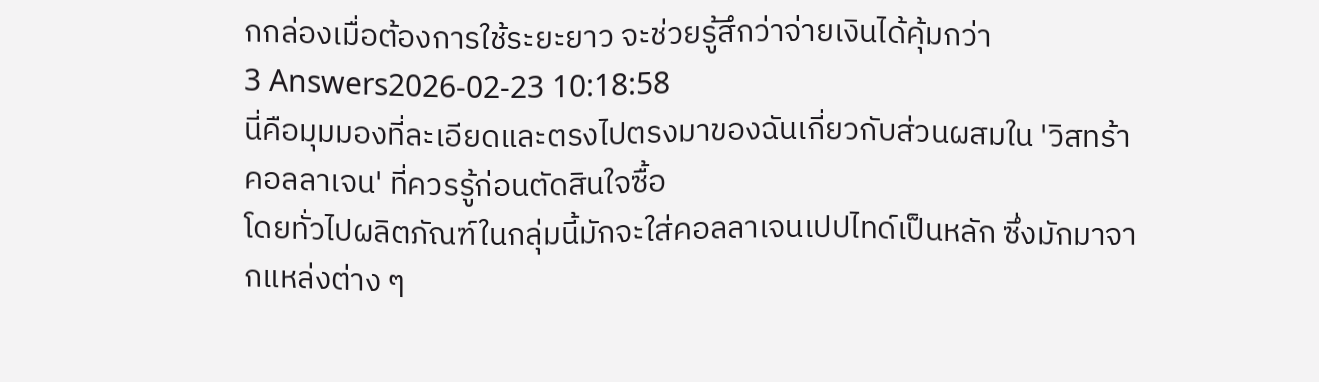กกล่องเมื่อต้องการใช้ระยะยาว จะช่วยรู้สึกว่าจ่ายเงินได้คุ้มกว่า
3 Answers2026-02-23 10:18:58
นี่คือมุมมองที่ละเอียดและตรงไปตรงมาของฉันเกี่ยวกับส่วนผสมใน 'วิสทร้า คอลลาเจน' ที่ควรรู้ก่อนตัดสินใจซื้อ
โดยทั่วไปผลิตภัณฑ์ในกลุ่มนี้มักจะใส่คอลลาเจนเปปไทด์เป็นหลัก ซึ่งมักมาจากแหล่งต่าง ๆ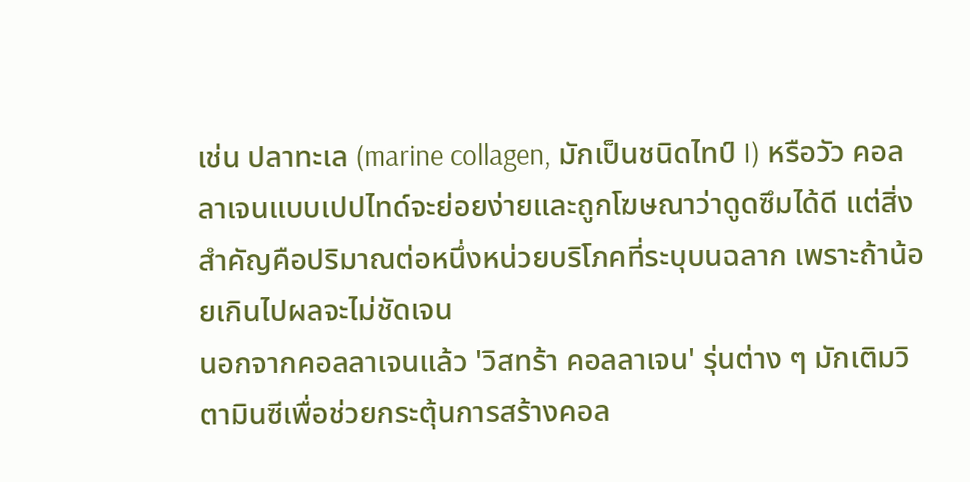เช่น ปลาทะเล (marine collagen, มักเป็นชนิดไทป์ I) หรือวัว คอลลาเจนแบบเปปไทด์จะย่อยง่ายและถูกโฆษณาว่าดูดซึมได้ดี แต่สิ่งสำคัญคือปริมาณต่อหนึ่งหน่วยบริโภคที่ระบุบนฉลาก เพราะถ้าน้อยเกินไปผลจะไม่ชัดเจน
นอกจากคอลลาเจนแล้ว 'วิสทร้า คอลลาเจน' รุ่นต่าง ๆ มักเติมวิตามินซีเพื่อช่วยกระตุ้นการสร้างคอล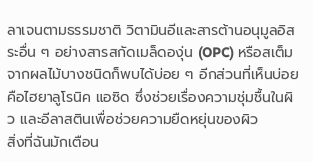ลาเจนตามธรรมชาติ วิตามินอีและสารต้านอนุมูลอิสระอื่น ๆ อย่างสารสกัดเมล็ดองุ่น (OPC) หรือสเต็มจากผลไม้บางชนิดก็พบได้บ่อย ๆ อีกส่วนที่เห็นบ่อยคือไฮยาลูโรนิค แอซิด ซึ่งช่วยเรื่องความชุ่มชื้นในผิว และอีลาสตินเพื่อช่วยความยืดหยุ่นของผิว
สิ่งที่ฉันมักเตือน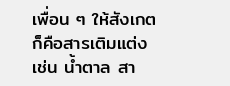เพื่อน ๆ ให้สังเกตก็คือสารเติมแต่ง เช่น น้ำตาล สา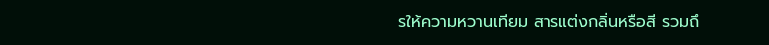รให้ความหวานเทียม สารแต่งกลิ่นหรือสี รวมถึ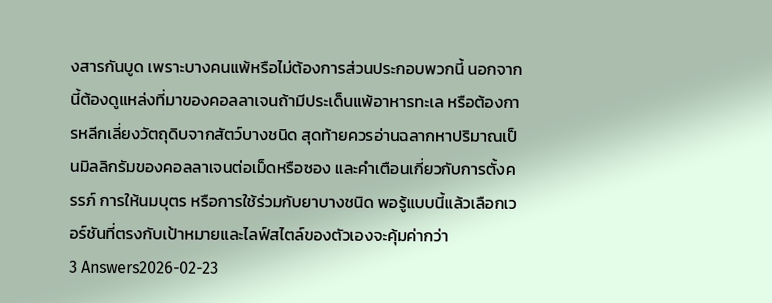งสารกันบูด เพราะบางคนแพ้หรือไม่ต้องการส่วนประกอบพวกนี้ นอกจากนี้ต้องดูแหล่งที่มาของคอลลาเจนถ้ามีประเด็นแพ้อาหารทะเล หรือต้องการหลีกเลี่ยงวัตถุดิบจากสัตว์บางชนิด สุดท้ายควรอ่านฉลากหาปริมาณเป็นมิลลิกรัมของคอลลาเจนต่อเม็ดหรือซอง และคำเตือนเกี่ยวกับการตั้งครรภ์ การให้นมบุตร หรือการใช้ร่วมกับยาบางชนิด พอรู้แบบนี้แล้วเลือกเวอร์ชันที่ตรงกับเป้าหมายและไลฟ์สไตล์ของตัวเองจะคุ้มค่ากว่า
3 Answers2026-02-23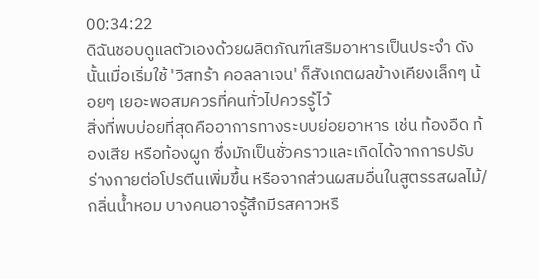00:34:22
ดิฉันชอบดูแลตัวเองด้วยผลิตภัณฑ์เสริมอาหารเป็นประจำ ดังนั้นเมื่อเริ่มใช้ 'วิสทร้า คอลลาเจน' ก็สังเกตผลข้างเคียงเล็กๆ น้อยๆ เยอะพอสมควรที่คนทั่วไปควรรู้ไว้
สิ่งที่พบบ่อยที่สุดคืออาการทางระบบย่อยอาหาร เช่น ท้องอืด ท้องเสีย หรือท้องผูก ซึ่งมักเป็นชั่วคราวและเกิดได้จากการปรับร่างกายต่อโปรตีนเพิ่มขึ้น หรือจากส่วนผสมอื่นในสูตรรสผลไม้/กลิ่นน้ำหอม บางคนอาจรู้สึกมีรสคาวหรื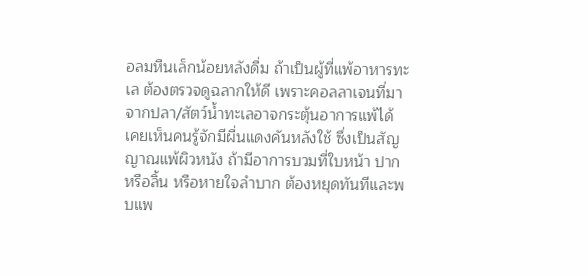อลมหืนเล็กน้อยหลังดื่ม ถ้าเป็นผู้ที่แพ้อาหารทะเล ต้องตรวจดูฉลากให้ดี เพราะคอลลาเจนที่มาจากปลา/สัตว์น้ำทะเลอาจกระตุ้นอาการแพ้ได้
เคยเห็นคนรู้จักมีผื่นแดงคันหลังใช้ ซึ่งเป็นสัญญาณแพ้ผิวหนัง ถ้ามีอาการบวมที่ใบหน้า ปาก หรือลิ้น หรือหายใจลำบาก ต้องหยุดทันทีและพบแพ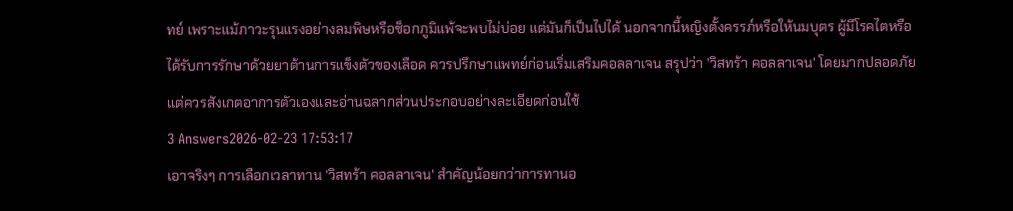ทย์ เพราะแม้ภาวะรุนแรงอย่างลมพิษหรือช็อกภูมิแพ้จะพบไม่บ่อย แต่มันก็เป็นไปได้ นอกจากนี้หญิงตั้งครรภ์หรือให้นมบุตร ผู้มีโรคไตหรือได้รับการรักษาด้วยยาต้านการแข็งตัวของเลือด ควรปรึกษาแพทย์ก่อนเริ่มเสริมคอลลาเจน สรุปว่า 'วิสทร้า คอลลาเจน' โดยมากปลอดภัย แต่ควรสังเกตอาการตัวเองและอ่านฉลากส่วนประกอบอย่างละเอียดก่อนใช้
3 Answers2026-02-23 17:53:17
เอาจริงๆ การเลือกเวลาทาน 'วิสทร้า คอลลาเจน' สำคัญน้อยกว่าการทานอ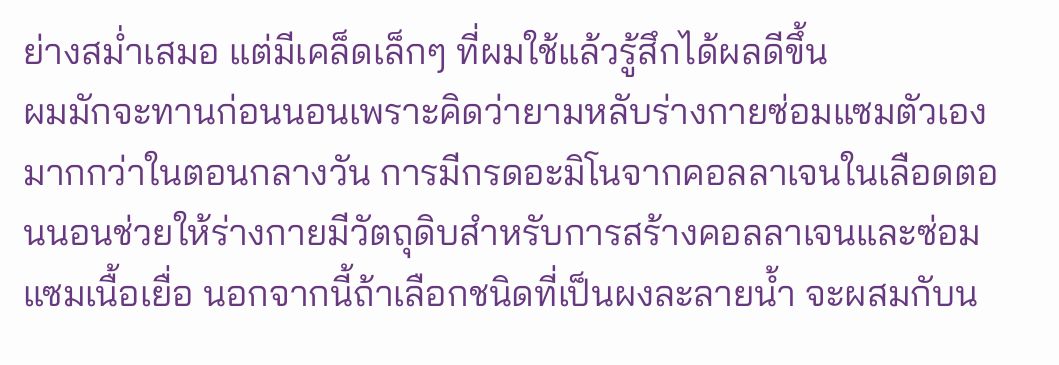ย่างสม่ำเสมอ แต่มีเคล็ดเล็กๆ ที่ผมใช้แล้วรู้สึกได้ผลดีขึ้น
ผมมักจะทานก่อนนอนเพราะคิดว่ายามหลับร่างกายซ่อมแซมตัวเองมากกว่าในตอนกลางวัน การมีกรดอะมิโนจากคอลลาเจนในเลือดตอนนอนช่วยให้ร่างกายมีวัตถุดิบสำหรับการสร้างคอลลาเจนและซ่อมแซมเนื้อเยื่อ นอกจากนี้ถ้าเลือกชนิดที่เป็นผงละลายน้ำ จะผสมกับน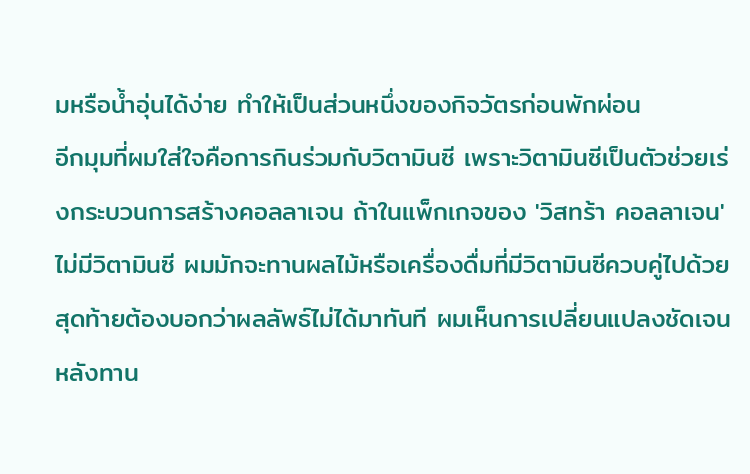มหรือน้ำอุ่นได้ง่าย ทำให้เป็นส่วนหนึ่งของกิจวัตรก่อนพักผ่อน
อีกมุมที่ผมใส่ใจคือการกินร่วมกับวิตามินซี เพราะวิตามินซีเป็นตัวช่วยเร่งกระบวนการสร้างคอลลาเจน ถ้าในแพ็กเกจของ 'วิสทร้า คอลลาเจน' ไม่มีวิตามินซี ผมมักจะทานผลไม้หรือเครื่องดื่มที่มีวิตามินซีควบคู่ไปด้วย สุดท้ายต้องบอกว่าผลลัพธ์ไม่ได้มาทันที ผมเห็นการเปลี่ยนแปลงชัดเจนหลังทาน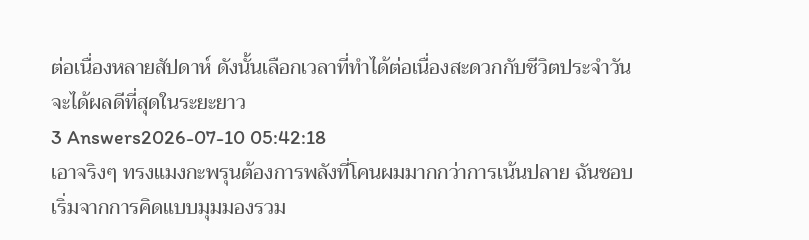ต่อเนื่องหลายสัปดาห์ ดังนั้นเลือกเวลาที่ทำได้ต่อเนื่องสะดวกกับชีวิตประจำวัน จะได้ผลดีที่สุดในระยะยาว
3 Answers2026-07-10 05:42:18
เอาจริงๆ ทรงแมงกะพรุนต้องการพลังที่โคนผมมากกว่าการเน้นปลาย ฉันชอบเริ่มจากการคิดแบบมุมมองรวม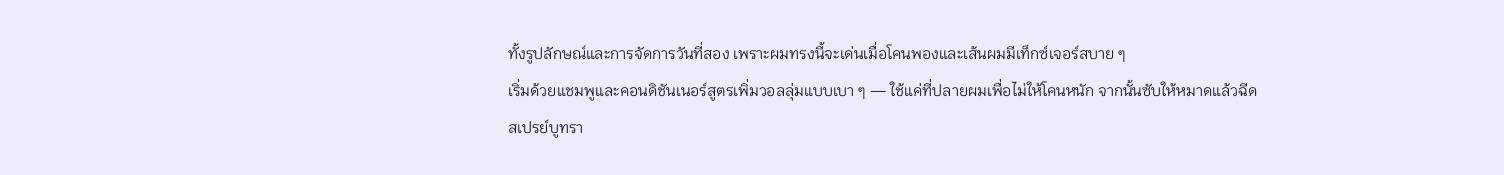ทั้งรูปลักษณ์และการจัดการวันที่สอง เพราะผมทรงนี้จะเด่นเมื่อโคนพองและเส้นผมมีเท็กซ์เจอร์สบาย ๆ
เริ่มด้วยแชมพูและคอนดิชันเนอร์สูตรเพิ่มวอลลุ่มแบบเบา ๆ — ใช้แค่ที่ปลายผมเพื่อไม่ให้โคนหนัก จากนั้นซับให้หมาดแล้วฉีดสเปรย์บูทรา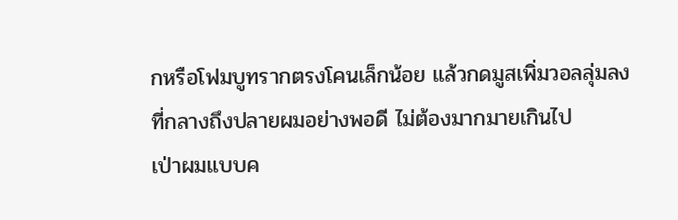กหรือโฟมบูทรากตรงโคนเล็กน้อย แล้วกดมูสเพิ่มวอลลุ่มลงที่กลางถึงปลายผมอย่างพอดี ไม่ต้องมากมายเกินไป
เป่าผมแบบค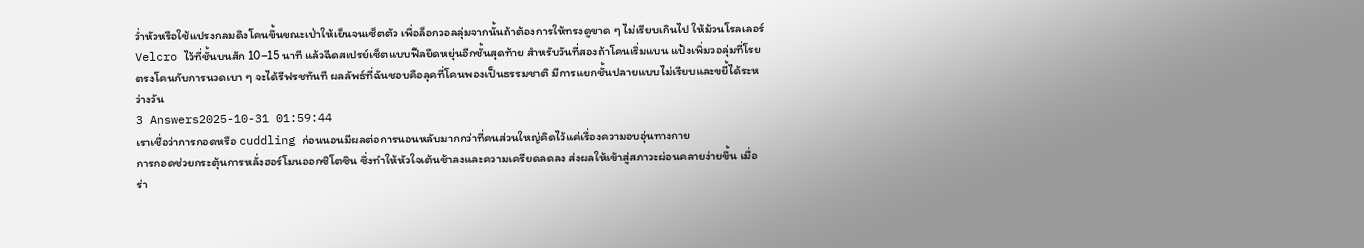ว่ำหัวหรือใช้แปรงกลมดึงโคนขึ้นขณะเป่าให้เย็นจนเซ็ตตัว เพื่อล็อกวอลลุ่มจากนั้นถ้าต้องการให้ทรงดูขาด ๆ ไม่เรียบเกินไป ให้ม้วนโรลเลอร์ Velcro ไว้ที่ชั้นบนสัก 10–15 นาที แล้วฉีดสเปรย์เซ็ตแบบฟีลยืดหยุ่นอีกชั้นสุดท้าย สำหรับวันที่สองถ้าโคนเริ่มแบน แป้งเพิ่มวอลุ่มที่โรยตรงโคนกับการนวดเบา ๆ จะได้รีฟรชทันที ผลลัพธ์ที่ฉันชอบคือลุคที่โคนพองเป็นธรรมชาติ มีการแยกชั้นปลายแบบไม่เรียบและขยี้ได้ระหว่างวัน
3 Answers2025-10-31 01:59:44
เราเชื่อว่าการกอดหรือ cuddling ก่อนนอนมีผลต่อการนอนหลับมากกว่าที่คนส่วนใหญ่คิดไว้แค่เรื่องความอบอุ่นทางกาย
การกอดช่วยกระตุ้นการหลั่งฮอร์โมนออกซิโตซิน ซึ่งทำให้หัวใจเต้นช้าลงและความเครียดลดลง ส่งผลให้เข้าสู่สภาวะผ่อนคลายง่ายขึ้น เมื่อร่า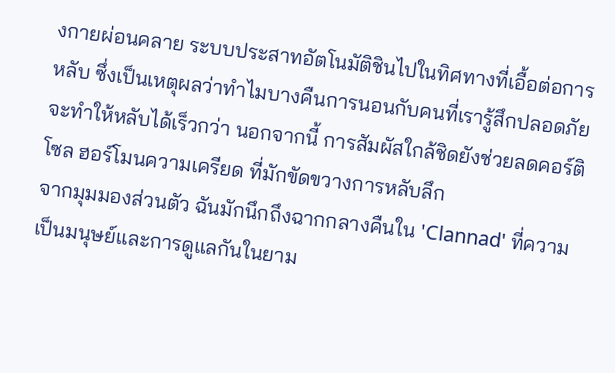งกายผ่อนคลาย ระบบประสาทอัตโนมัติชินไปในทิศทางที่เอื้อต่อการหลับ ซึ่งเป็นเหตุผลว่าทำไมบางคืนการนอนกับคนที่เรารู้สึกปลอดภัยจะทำให้หลับได้เร็วกว่า นอกจากนี้ การสัมผัสใกล้ชิดยังช่วยลดคอร์ติโซล ฮอร์โมนความเครียด ที่มักขัดขวางการหลับลึก
จากมุมมองส่วนตัว ฉันมักนึกถึงฉากกลางคืนใน 'Clannad' ที่ความเป็นมนุษย์และการดูแลกันในยาม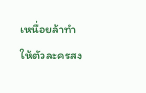เหนื่อยล้าทำให้ตัวละครสง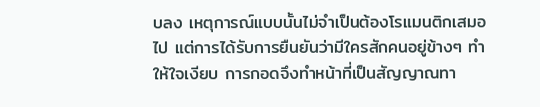บลง เหตุการณ์แบบนั้นไม่จำเป็นต้องโรแมนติกเสมอไป แต่การได้รับการยืนยันว่ามีใครสักคนอยู่ข้างๆ ทำให้ใจเงียบ การกอดจึงทำหน้าที่เป็นสัญญาณทา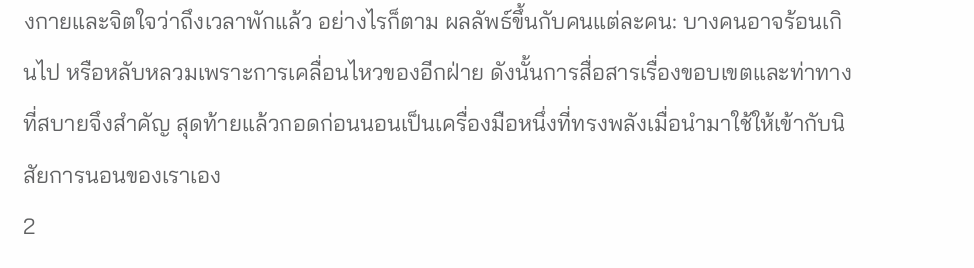งกายและจิตใจว่าถึงเวลาพักแล้ว อย่างไรก็ตาม ผลลัพธ์ขึ้นกับคนแต่ละคน: บางคนอาจร้อนเกินไป หรือหลับหลวมเพราะการเคลื่อนไหวของอีกฝ่าย ดังนั้นการสื่อสารเรื่องขอบเขตและท่าทางที่สบายจึงสำคัญ สุดท้ายแล้วกอดก่อนนอนเป็นเครื่องมือหนึ่งที่ทรงพลังเมื่อนำมาใช้ให้เข้ากับนิสัยการนอนของเราเอง
2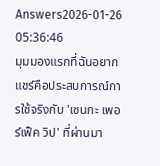Answers2026-01-26 05:36:46
มุมมองแรกที่ฉันอยากแชร์คือประสบการณ์การใช้จริงกับ 'เซนกะ เพอร์เฟ็ค วิป' ที่ผ่านมา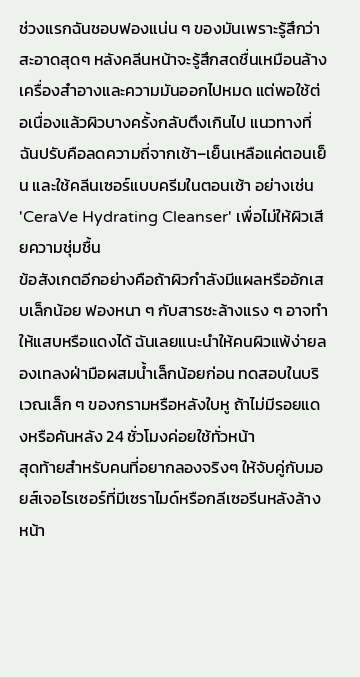ช่วงแรกฉันชอบฟองแน่น ๆ ของมันเพราะรู้สึกว่าสะอาดสุดๆ หลังคลีนหน้าจะรู้สึกสดชื่นเหมือนล้างเครื่องสำอางและความมันออกไปหมด แต่พอใช้ต่อเนื่องแล้วผิวบางครั้งกลับตึงเกินไป แนวทางที่ฉันปรับคือลดความถี่จากเช้า–เย็นเหลือแค่ตอนเย็น และใช้คลีนเซอร์แบบครีมในตอนเช้า อย่างเช่น 'CeraVe Hydrating Cleanser' เพื่อไม่ให้ผิวเสียความชุ่มชื้น
ข้อสังเกตอีกอย่างคือถ้าผิวกำลังมีแผลหรืออักเสบเล็กน้อย ฟองหนา ๆ กับสารชะล้างแรง ๆ อาจทำให้แสบหรือแดงได้ ฉันเลยแนะนำให้คนผิวแพ้ง่ายลองเทลงฝ่ามือผสมน้ำเล็กน้อยก่อน ทดสอบในบริเวณเล็ก ๆ ของกรามหรือหลังใบหู ถ้าไม่มีรอยแดงหรือคันหลัง 24 ชั่วโมงค่อยใช้ทั่วหน้า
สุดท้ายสำหรับคนที่อยากลองจริงๆ ให้จับคู่กับมอยส์เจอไรเซอร์ที่มีเซราไมด์หรือกลีเซอรีนหลังล้างหน้า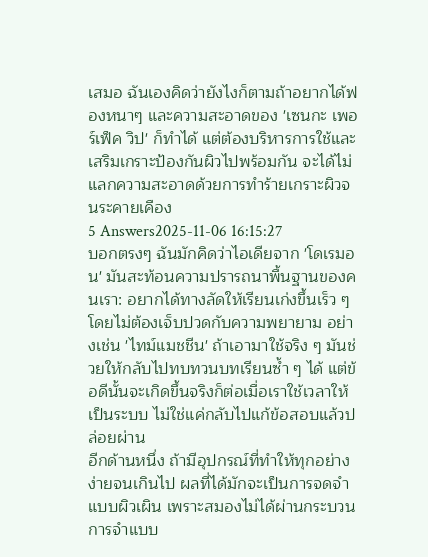เสมอ ฉันเองคิดว่ายังไงก็ตามถ้าอยากได้ฟองหนาๆ และความสะอาดของ 'เซนกะ เพอร์เฟ็ค วิป' ก็ทำได้ แต่ต้องบริหารการใช้และเสริมเกราะป้องกันผิวไปพร้อมกัน จะได้ไม่แลกความสะอาดด้วยการทำร้ายเกราะผิวจนระคายเคือง
5 Answers2025-11-06 16:15:27
บอกตรงๆ ฉันมักคิดว่าไอเดียจาก 'โดเรมอน' มันสะท้อนความปรารถนาพื้นฐานของคนเรา: อยากได้ทางลัดให้เรียนเก่งขึ้นเร็ว ๆ โดยไม่ต้องเจ็บปวดกับความพยายาม อย่างเช่น 'ไทม์แมชชีน' ถ้าเอามาใช้จริง ๆ มันช่วยให้กลับไปทบทวนบทเรียนซ้ำ ๆ ได้ แต่ข้อดีนั้นจะเกิดขึ้นจริงก็ต่อเมื่อเราใช้เวลาให้เป็นระบบ ไม่ใช่แค่กลับไปแก้ข้อสอบแล้วปล่อยผ่าน
อีกด้านหนึ่ง ถ้ามีอุปกรณ์ที่ทำให้ทุกอย่างง่ายจนเกินไป ผลที่ได้มักจะเป็นการจดจำแบบผิวเผิน เพราะสมองไม่ได้ผ่านกระบวนการจำแบบ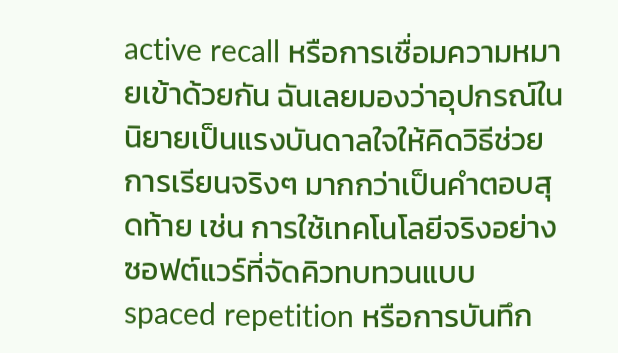active recall หรือการเชื่อมความหมายเข้าด้วยกัน ฉันเลยมองว่าอุปกรณ์ในนิยายเป็นแรงบันดาลใจให้คิดวิธีช่วยการเรียนจริงๆ มากกว่าเป็นคำตอบสุดท้าย เช่น การใช้เทคโนโลยีจริงอย่างซอฟต์แวร์ที่จัดคิวทบทวนแบบ spaced repetition หรือการบันทึก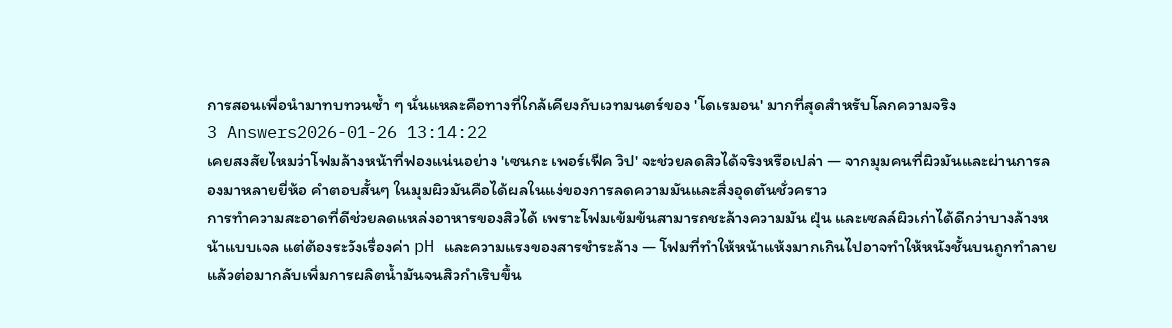การสอนเพื่อนำมาทบทวนซ้ำ ๆ นั่นแหละคือทางที่ใกล้เคียงกับเวทมนตร์ของ 'โดเรมอน' มากที่สุดสำหรับโลกความจริง
3 Answers2026-01-26 13:14:22
เคยสงสัยไหมว่าโฟมล้างหน้าที่ฟองแน่นอย่าง 'เซนกะ เพอร์เฟ็ค วิป' จะช่วยลดสิวได้จริงหรือเปล่า — จากมุมคนที่ผิวมันและผ่านการลองมาหลายยี่ห้อ คำตอบสั้นๆ ในมุมผิวมันคือได้ผลในแง่ของการลดความมันและสิ่งอุดตันชั่วคราว
การทำความสะอาดที่ดีช่วยลดแหล่งอาหารของสิวได้ เพราะโฟมเข้มข้นสามารถชะล้างความมัน ฝุ่น และเซลล์ผิวเก่าได้ดีกว่าบางล้างหน้าแบบเจล แต่ต้องระวังเรื่องค่า pH และความแรงของสารชำระล้าง — โฟมที่ทำให้หน้าแห้งมากเกินไปอาจทำให้หนังชั้นบนถูกทำลาย แล้วต่อมากลับเพิ่มการผลิตน้ำมันจนสิวกำเริบขึ้น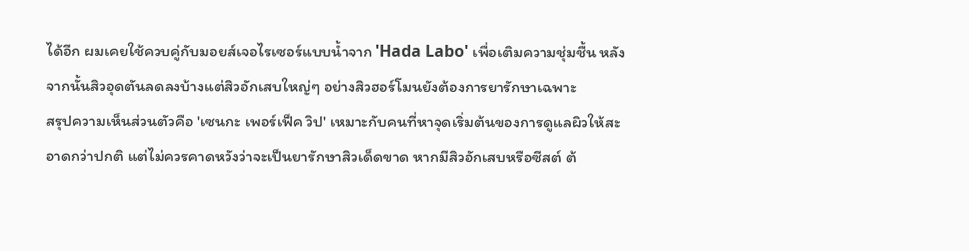ได้อีก ผมเคยใช้ควบคู่กับมอยส์เจอไรเซอร์แบบน้ำจาก 'Hada Labo' เพื่อเติมความชุ่มชื้น หลังจากนั้นสิวอุดตันลดลงบ้างแต่สิวอักเสบใหญ่ๆ อย่างสิวฮอร์โมนยังต้องการยารักษาเฉพาะ
สรุปความเห็นส่วนตัวคือ 'เซนกะ เพอร์เฟ็ค วิป' เหมาะกับคนที่หาจุดเริ่มต้นของการดูแลผิวให้สะอาดกว่าปกติ แต่ไม่ควรคาดหวังว่าจะเป็นยารักษาสิวเด็ดขาด หากมีสิวอักเสบหรือซีสต์ ต้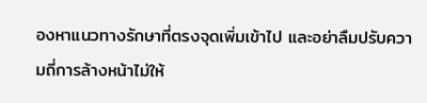องหาแนวทางรักษาที่ตรงจุดเพิ่มเข้าไป และอย่าลืมปรับความถี่การล้างหน้าไม่ให้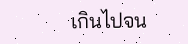เกินไปจน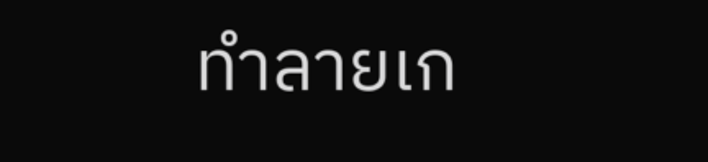ทำลายเก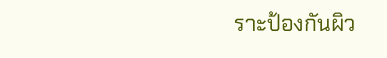ราะป้องกันผิว